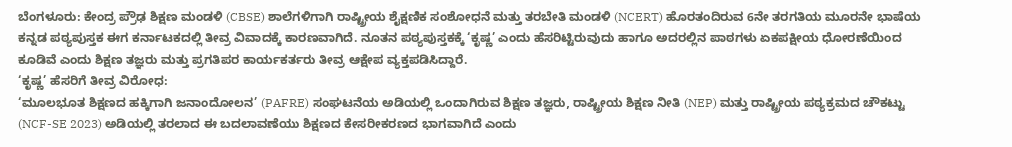ಬೆಂಗಳೂರು: ಕೇಂದ್ರ ಪ್ರೌಢ ಶಿಕ್ಷಣ ಮಂಡಳಿ (CBSE) ಶಾಲೆಗಳಿಗಾಗಿ ರಾಷ್ಟ್ರೀಯ ಶೈಕ್ಷಣಿಕ ಸಂಶೋಧನೆ ಮತ್ತು ತರಬೇತಿ ಮಂಡಳಿ (NCERT) ಹೊರತಂದಿರುವ 6ನೇ ತರಗತಿಯ ಮೂರನೇ ಭಾಷೆಯ ಕನ್ನಡ ಪಠ್ಯಪುಸ್ತಕ ಈಗ ಕರ್ನಾಟಕದಲ್ಲಿ ತೀವ್ರ ವಿವಾದಕ್ಕೆ ಕಾರಣವಾಗಿದೆ. ನೂತನ ಪಠ್ಯಪುಸ್ತಕಕ್ಕೆ ‘ಕೃಷ್ಣ’ ಎಂದು ಹೆಸರಿಟ್ಟಿರುವುದು ಹಾಗೂ ಅದರಲ್ಲಿನ ಪಾಠಗಳು ಏಕಪಕ್ಷೀಯ ಧೋರಣೆಯಿಂದ ಕೂಡಿವೆ ಎಂದು ಶಿಕ್ಷಣ ತಜ್ಞರು ಮತ್ತು ಪ್ರಗತಿಪರ ಕಾರ್ಯಕರ್ತರು ತೀವ್ರ ಆಕ್ಷೇಪ ವ್ಯಕ್ತಪಡಿಸಿದ್ದಾರೆ.
‘ಕೃಷ್ಣ’ ಹೆಸರಿಗೆ ತೀವ್ರ ವಿರೋಧ:
‘ಮೂಲಭೂತ ಶಿಕ್ಷಣದ ಹಕ್ಕಿಗಾಗಿ ಜನಾಂದೋಲನ’ (PAFRE) ಸಂಘಟನೆಯ ಅಡಿಯಲ್ಲಿ ಒಂದಾಗಿರುವ ಶಿಕ್ಷಣ ತಜ್ಞರು, ರಾಷ್ಟ್ರೀಯ ಶಿಕ್ಷಣ ನೀತಿ (NEP) ಮತ್ತು ರಾಷ್ಟ್ರೀಯ ಪಠ್ಯಕ್ರಮದ ಚೌಕಟ್ಟು (NCF-SE 2023) ಅಡಿಯಲ್ಲಿ ತರಲಾದ ಈ ಬದಲಾವಣೆಯು ಶಿಕ್ಷಣದ ಕೇಸರೀಕರಣದ ಭಾಗವಾಗಿದೆ ಎಂದು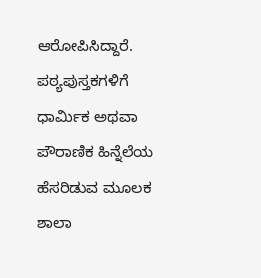ಆರೋಪಿಸಿದ್ದಾರೆ. ಪಠ್ಯಪುಸ್ತಕಗಳಿಗೆ ಧಾರ್ಮಿಕ ಅಥವಾ ಪೌರಾಣಿಕ ಹಿನ್ನೆಲೆಯ ಹೆಸರಿಡುವ ಮೂಲಕ ಶಾಲಾ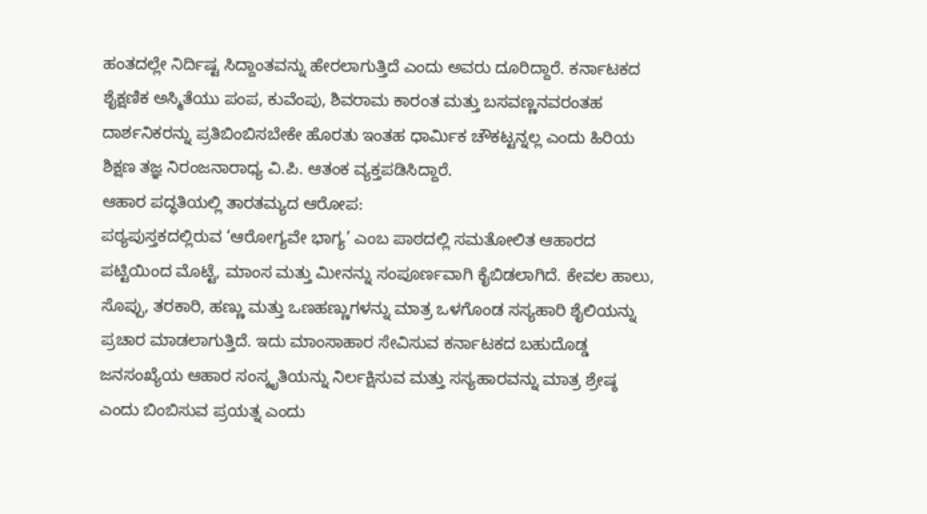ಹಂತದಲ್ಲೇ ನಿರ್ದಿಷ್ಟ ಸಿದ್ದಾಂತವನ್ನು ಹೇರಲಾಗುತ್ತಿದೆ ಎಂದು ಅವರು ದೂರಿದ್ದಾರೆ. ಕರ್ನಾಟಕದ ಶೈಕ್ಷಣಿಕ ಅಸ್ಮಿತೆಯು ಪಂಪ, ಕುವೆಂಪು, ಶಿವರಾಮ ಕಾರಂತ ಮತ್ತು ಬಸವಣ್ಣನವರಂತಹ ದಾರ್ಶನಿಕರನ್ನು ಪ್ರತಿಬಿಂಬಿಸಬೇಕೇ ಹೊರತು ಇಂತಹ ಧಾರ್ಮಿಕ ಚೌಕಟ್ಟನ್ನಲ್ಲ ಎಂದು ಹಿರಿಯ ಶಿಕ್ಷಣ ತಜ್ಞ ನಿರಂಜನಾರಾಧ್ಯ ವಿ.ಪಿ. ಆತಂಕ ವ್ಯಕ್ತಪಡಿಸಿದ್ದಾರೆ.
ಆಹಾರ ಪದ್ಧತಿಯಲ್ಲಿ ತಾರತಮ್ಯದ ಆರೋಪ:
ಪಠ್ಯಪುಸ್ತಕದಲ್ಲಿರುವ ‘ಆರೋಗ್ಯವೇ ಭಾಗ್ಯ’ ಎಂಬ ಪಾಠದಲ್ಲಿ ಸಮತೋಲಿತ ಆಹಾರದ ಪಟ್ಟಿಯಿಂದ ಮೊಟ್ಟೆ, ಮಾಂಸ ಮತ್ತು ಮೀನನ್ನು ಸಂಪೂರ್ಣವಾಗಿ ಕೈಬಿಡಲಾಗಿದೆ. ಕೇವಲ ಹಾಲು, ಸೊಪ್ಪು, ತರಕಾರಿ, ಹಣ್ಣು ಮತ್ತು ಒಣಹಣ್ಣುಗಳನ್ನು ಮಾತ್ರ ಒಳಗೊಂಡ ಸಸ್ಯಹಾರಿ ಶೈಲಿಯನ್ನು ಪ್ರಚಾರ ಮಾಡಲಾಗುತ್ತಿದೆ. ಇದು ಮಾಂಸಾಹಾರ ಸೇವಿಸುವ ಕರ್ನಾಟಕದ ಬಹುದೊಡ್ಡ ಜನಸಂಖ್ಯೆಯ ಆಹಾರ ಸಂಸ್ಕೃತಿಯನ್ನು ನಿರ್ಲಕ್ಷಿಸುವ ಮತ್ತು ಸಸ್ಯಹಾರವನ್ನು ಮಾತ್ರ ಶ್ರೇಷ್ಠ ಎಂದು ಬಿಂಬಿಸುವ ಪ್ರಯತ್ನ ಎಂದು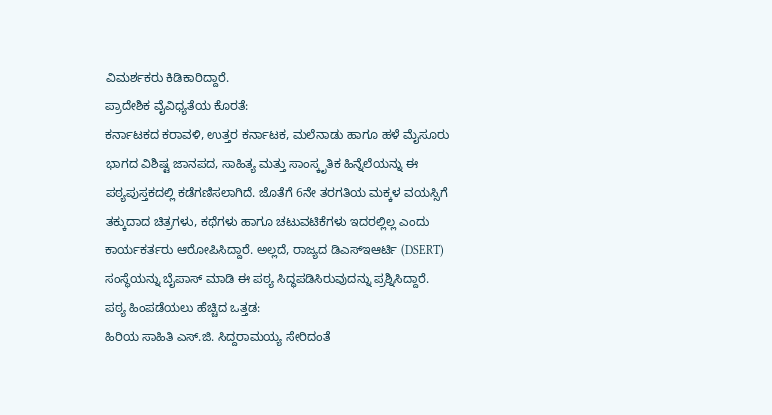ವಿಮರ್ಶಕರು ಕಿಡಿಕಾರಿದ್ದಾರೆ.
ಪ್ರಾದೇಶಿಕ ವೈವಿಧ್ಯತೆಯ ಕೊರತೆ:
ಕರ್ನಾಟಕದ ಕರಾವಳಿ, ಉತ್ತರ ಕರ್ನಾಟಕ, ಮಲೆನಾಡು ಹಾಗೂ ಹಳೆ ಮೈಸೂರು ಭಾಗದ ವಿಶಿಷ್ಟ ಜಾನಪದ, ಸಾಹಿತ್ಯ ಮತ್ತು ಸಾಂಸ್ಕೃತಿಕ ಹಿನ್ನೆಲೆಯನ್ನು ಈ ಪಠ್ಯಪುಸ್ತಕದಲ್ಲಿ ಕಡೆಗಣಿಸಲಾಗಿದೆ. ಜೊತೆಗೆ 6ನೇ ತರಗತಿಯ ಮಕ್ಕಳ ವಯಸ್ಸಿಗೆ ತಕ್ಕುದಾದ ಚಿತ್ರಗಳು, ಕಥೆಗಳು ಹಾಗೂ ಚಟುವಟಿಕೆಗಳು ಇದರಲ್ಲಿಲ್ಲ ಎಂದು ಕಾರ್ಯಕರ್ತರು ಆರೋಪಿಸಿದ್ದಾರೆ. ಅಲ್ಲದೆ, ರಾಜ್ಯದ ಡಿಎಸ್ಇಆರ್ಟಿ (DSERT) ಸಂಸ್ಥೆಯನ್ನು ಬೈಪಾಸ್ ಮಾಡಿ ಈ ಪಠ್ಯ ಸಿದ್ಧಪಡಿಸಿರುವುದನ್ನು ಪ್ರಶ್ನಿಸಿದ್ದಾರೆ.
ಪಠ್ಯ ಹಿಂಪಡೆಯಲು ಹೆಚ್ಚಿದ ಒತ್ತಡ:
ಹಿರಿಯ ಸಾಹಿತಿ ಎಸ್.ಜಿ. ಸಿದ್ದರಾಮಯ್ಯ ಸೇರಿದಂತೆ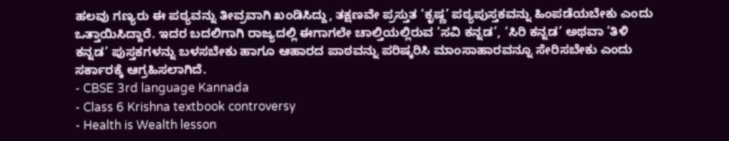ಹಲವು ಗಣ್ಯರು ಈ ಪಠ್ಯವನ್ನು ತೀವ್ರವಾಗಿ ಖಂಡಿಸಿದ್ದು, ತಕ್ಷಣವೇ ಪ್ರಸ್ತುತ ‘ಕೃಷ್ಣ’ ಪಠ್ಯಪುಸ್ತಕವನ್ನು ಹಿಂಪಡೆಯಬೇಕು ಎಂದು ಒತ್ತಾಯಿಸಿದ್ದಾರೆ. ಇದರ ಬದಲಿಗಾಗಿ ರಾಜ್ಯದಲ್ಲಿ ಈಗಾಗಲೇ ಚಾಲ್ತಿಯಲ್ಲಿರುವ ‘ಸವಿ ಕನ್ನಡ’, ‘ಸಿರಿ ಕನ್ನಡ’ ಅಥವಾ ‘ತಿಳಿ ಕನ್ನಡ’ ಪುಸ್ತಕಗಳನ್ನು ಬಳಸಬೇಕು ಹಾಗೂ ಆಹಾರದ ಪಾಠವನ್ನು ಪರಿಷ್ಕರಿಸಿ ಮಾಂಸಾಹಾರವನ್ನೂ ಸೇರಿಸಬೇಕು ಎಂದು ಸರ್ಕಾರಕ್ಕೆ ಆಗ್ರಹಿಸಲಾಗಿದೆ.
- CBSE 3rd language Kannada
- Class 6 Krishna textbook controversy
- Health is Wealth lesson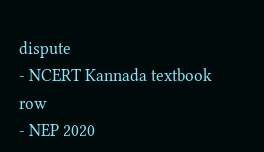dispute
- NCERT Kannada textbook row
- NEP 2020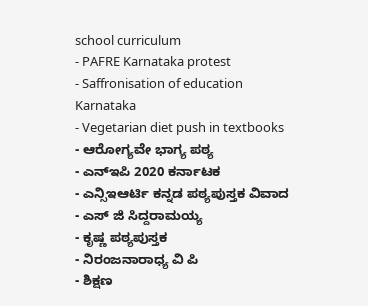school curriculum
- PAFRE Karnataka protest
- Saffronisation of education Karnataka
- Vegetarian diet push in textbooks
- ಆರೋಗ್ಯವೇ ಭಾಗ್ಯ ಪಠ್ಯ
- ಎನ್ಇಪಿ 2020 ಕರ್ನಾಟಕ
- ಎನ್ಸಿಇಆರ್ಟಿ ಕನ್ನಡ ಪಠ್ಯಪುಸ್ತಕ ವಿವಾದ
- ಎಸ್ ಜಿ ಸಿದ್ದರಾಮಯ್ಯ
- ಕೃಷ್ಣ ಪಠ್ಯಪುಸ್ತಕ
- ನಿರಂಜನಾರಾಧ್ಯ ವಿ ಪಿ
- ಶಿಕ್ಷಣ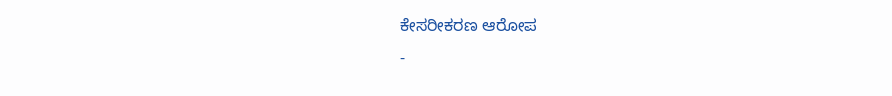ಕೇಸರೀಕರಣ ಆರೋಪ
-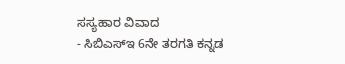ಸಸ್ಯಹಾರ ವಿವಾದ
- ಸಿಬಿಎಸ್ಇ 6ನೇ ತರಗತಿ ಕನ್ನಡ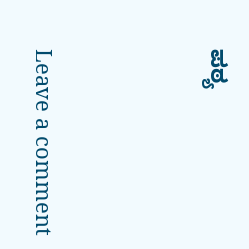ಪಠ್ಯ





Leave a comment